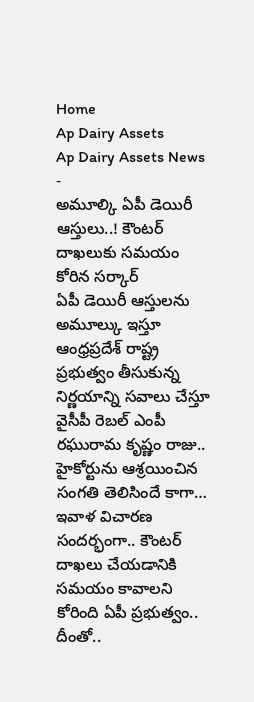Home
Ap Dairy Assets
Ap Dairy Assets News
-
అమూల్కి ఏపీ డెయిరీ ఆస్తులు..! కౌంటర్ దాఖలుకు సమయం కోరిన సర్కార్
ఏపీ డెయిరీ ఆస్తులను అమూల్కు ఇస్తూ ఆంధ్రప్రదేశ్ రాష్ట్ర ప్రభుత్వం తీసుకున్న నిర్ణయాన్ని సవాలు చేస్తూ వైసీపీ రెబల్ ఎంపీ రఘురామ కృష్ణం రాజు.. హైకోర్టును ఆశ్రయించిన సంగతి తెలిసిందే కాగా… ఇవాళ విచారణ సందర్భంగా.. కౌంటర్ దాఖలు చేయడానికి సమయం కావాలని కోరింది ఏపీ ప్రభుత్వం.. దీంతో..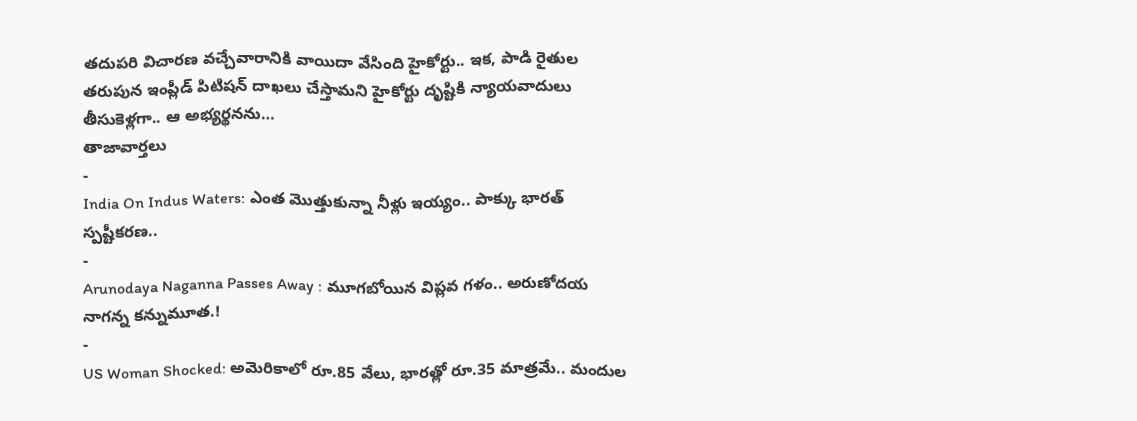తదుపరి విచారణ వచ్చేవారానికి వాయిదా వేసింది హైకోర్టు.. ఇక, పాడి రైతుల తరుపున ఇంప్లీడ్ పిటిషన్ దాఖలు చేస్తామని హైకోర్టు దృష్టికి న్యాయవాదులు తీసుకెళ్లగా.. ఆ అభ్యర్థనను…
తాజావార్తలు
-
India On Indus Waters: ఎంత మొత్తుకున్నా నీళ్లు ఇయ్యం.. పాక్కు భారత్ స్పష్టీకరణ..
-
Arunodaya Naganna Passes Away : మూగబోయిన విప్లవ గళం.. అరుణోదయ నాగన్న కన్నుమూత.!
-
US Woman Shocked: అమెరికాలో రూ.85 వేలు, భారత్లో రూ.35 మాత్రమే.. మందుల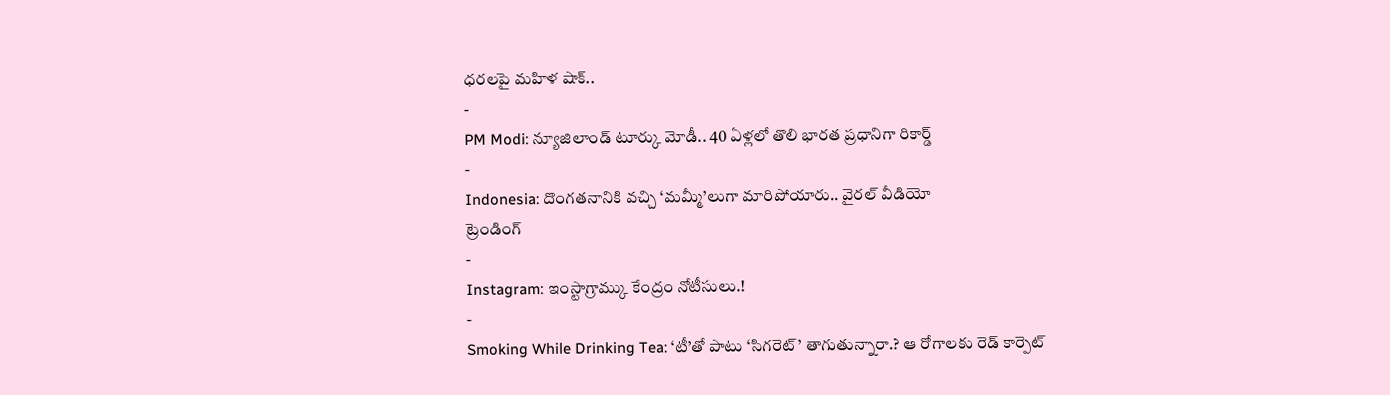ధరలపై మహిళ షాక్..
-
PM Modi: న్యూజిలాండ్ టూర్కు మోడీ.. 40 ఏళ్లలో తొలి భారత ప్రధానిగా రికార్డ్
-
Indonesia: దొంగతనానికి వచ్చి ‘మమ్మీ’లుగా మారిపోయారు.. వైరల్ వీడియో
ట్రెండింగ్
-
Instagram: ఇంస్టాగ్రామ్కు కేంద్రం నోటీసులు.!
-
Smoking While Drinking Tea: ‘టీ’తో పాటు ‘సిగరెట్’ తాగుతున్నారా.? ఆ రోగాలకు రెడ్ కార్పెట్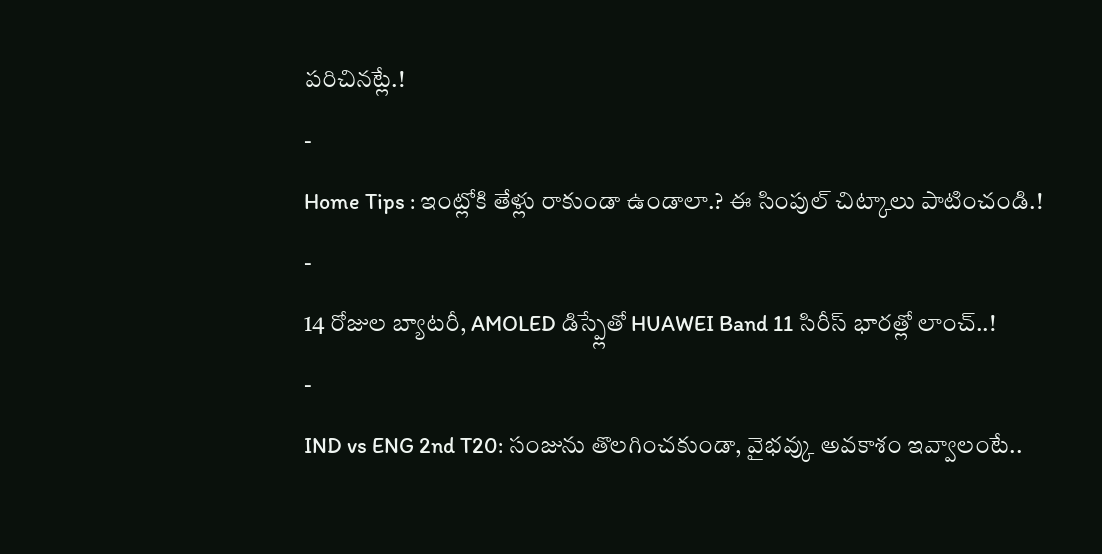పరిచినట్లే.!
-
Home Tips : ఇంట్లోకి తేళ్లు రాకుండా ఉండాలా.? ఈ సింపుల్ చిట్కాలు పాటించండి.!
-
14 రోజుల బ్యాటరీ, AMOLED డిస్ప్లేతో HUAWEI Band 11 సిరీస్ భారత్లో లాంచ్..!
-
IND vs ENG 2nd T20: సంజును తొలగించకుండా, వైభవ్కు అవకాశం ఇవ్వాలంటే..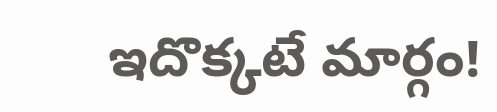ఇదొక్కటే మార్గం!